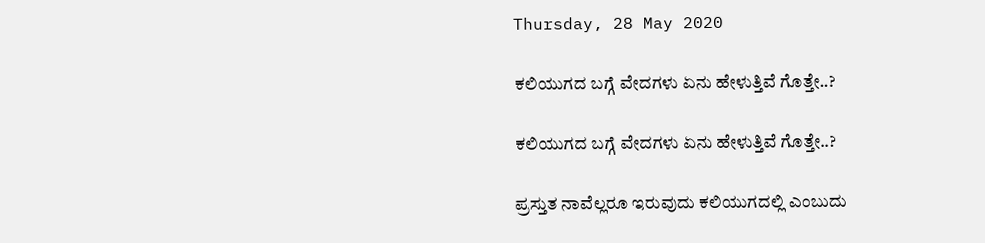Thursday, 28 May 2020

ಕಲಿಯುಗದ ಬಗ್ಗೆ ವೇದಗಳು ಏನು ಹೇಳುತ್ತಿವೆ ಗೊತ್ತೇ..?

ಕಲಿಯುಗದ ಬಗ್ಗೆ ವೇದಗಳು ಏನು ಹೇಳುತ್ತಿವೆ ಗೊತ್ತೇ..?

ಪ್ರಸ್ತುತ ನಾವೆಲ್ಲರೂ ಇರುವುದು ಕಲಿಯುಗದಲ್ಲಿ ಎಂಬುದು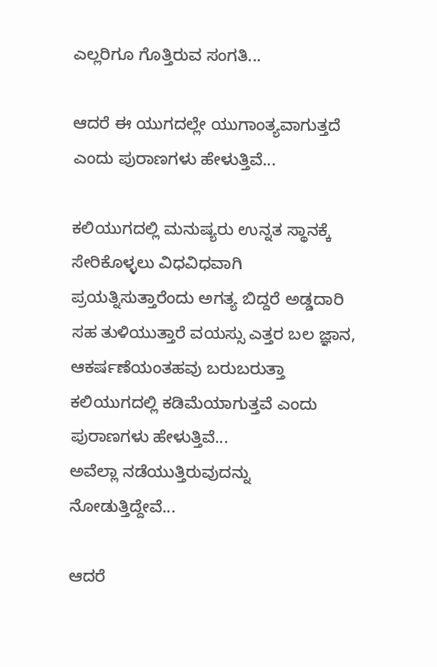ಎಲ್ಲರಿಗೂ ಗೊತ್ತಿರುವ ಸಂಗತಿ...

ಆದರೆ ಈ ಯುಗದಲ್ಲೇ ಯುಗಾಂತ್ಯವಾಗುತ್ತದೆ ಎಂದು ಪುರಾಣಗಳು ಹೇಳುತ್ತಿವೆ...

ಕಲಿಯುಗದಲ್ಲಿ ಮನುಷ್ಯರು ಉನ್ನತ ಸ್ಥಾನಕ್ಕೆ ಸೇರಿಕೊಳ್ಳಲು ವಿಧವಿಧವಾಗಿ ಪ್ರಯತ್ನಿಸುತ್ತಾರೆಂದು ಅಗತ್ಯ ಬಿದ್ದರೆ ಅಡ್ಡದಾರಿ ಸಹ ತುಳಿಯುತ್ತಾರೆ ವಯಸ್ಸು ಎತ್ತರ ಬಲ ಜ್ಞಾನ, ಆಕರ್ಷಣೆಯಂತಹವು ಬರುಬರುತ್ತಾ ಕಲಿಯುಗದಲ್ಲಿ ಕಡಿಮೆಯಾಗುತ್ತವೆ ಎಂದು ಪುರಾಣಗಳು ಹೇಳುತ್ತಿವೆ...
ಅವೆಲ್ಲಾ ನಡೆಯುತ್ತಿರುವುದನ್ನು ನೋಡುತ್ತಿದ್ದೇವೆ...

ಆದರೆ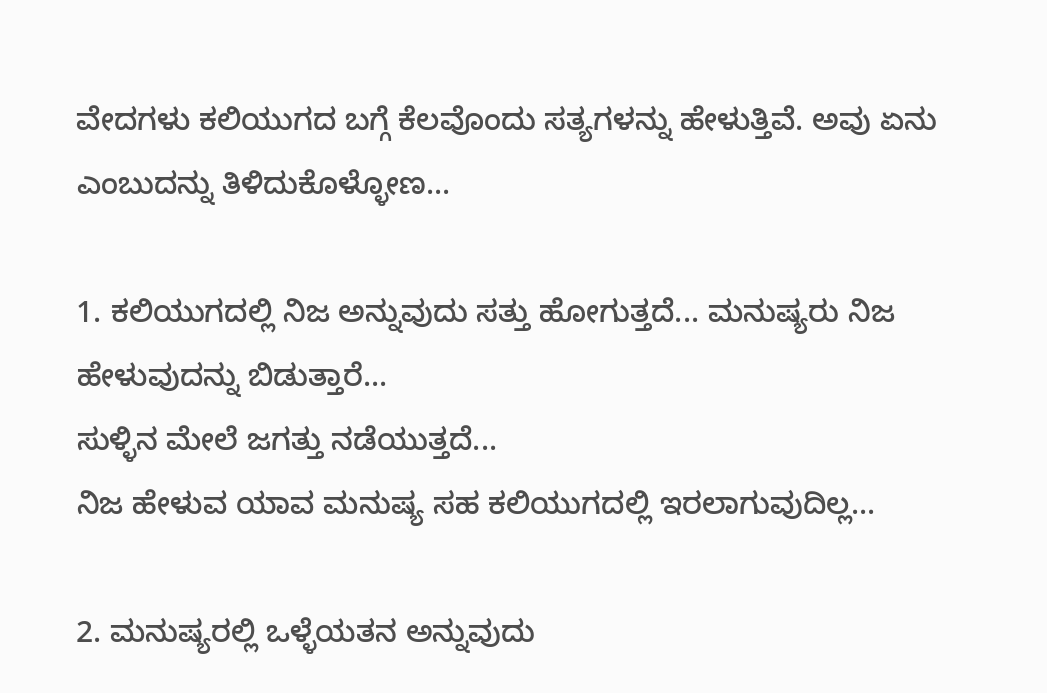ವೇದಗಳು ಕಲಿಯುಗದ ಬಗ್ಗೆ ಕೆಲವೊಂದು ಸತ್ಯಗಳನ್ನು ಹೇಳುತ್ತಿವೆ. ಅವು ಏನು ಎಂಬುದನ್ನು ತಿಳಿದುಕೊಳ್ಳೋಣ...

1. ಕಲಿಯುಗದಲ್ಲಿ ನಿಜ ಅನ್ನುವುದು ಸತ್ತು ಹೋಗುತ್ತದೆ... ಮನುಷ್ಯರು ನಿಜ ಹೇಳುವುದನ್ನು ಬಿಡುತ್ತಾರೆ...
ಸುಳ್ಳಿನ ಮೇಲೆ ಜಗತ್ತು ನಡೆಯುತ್ತದೆ...
ನಿಜ ಹೇಳುವ ಯಾವ ಮನುಷ್ಯ ಸಹ ಕಲಿಯುಗದಲ್ಲಿ ಇರಲಾಗುವುದಿಲ್ಲ...

2. ಮನುಷ್ಯರಲ್ಲಿ ಒಳ್ಳೆಯತನ ಅನ್ನುವುದು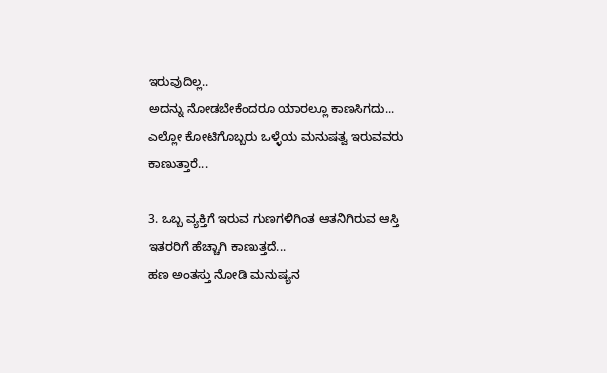ಇರುವುದಿಲ್ಲ..
ಅದನ್ನು ನೋಡಬೇಕೆಂದರೂ ಯಾರಲ್ಲೂ ಕಾಣಸಿಗದು...
ಎಲ್ಲೋ ಕೋಟಿಗೊಬ್ಬರು ಒಳ್ಳೆಯ ಮನುಷತ್ವ ಇರುವವರು ಕಾಣುತ್ತಾರೆ...

3. ಒಬ್ಬ ವ್ಯಕ್ತಿಗೆ ಇರುವ ಗುಣಗಳಿಗಿಂತ ಆತನಿಗಿರುವ ಆಸ್ತಿ ಇತರರಿಗೆ ಹೆಚ್ಚಾಗಿ ಕಾಣುತ್ತದೆ...
ಹಣ ಅಂತಸ್ತು ನೋಡಿ ಮನುಷ್ಯನ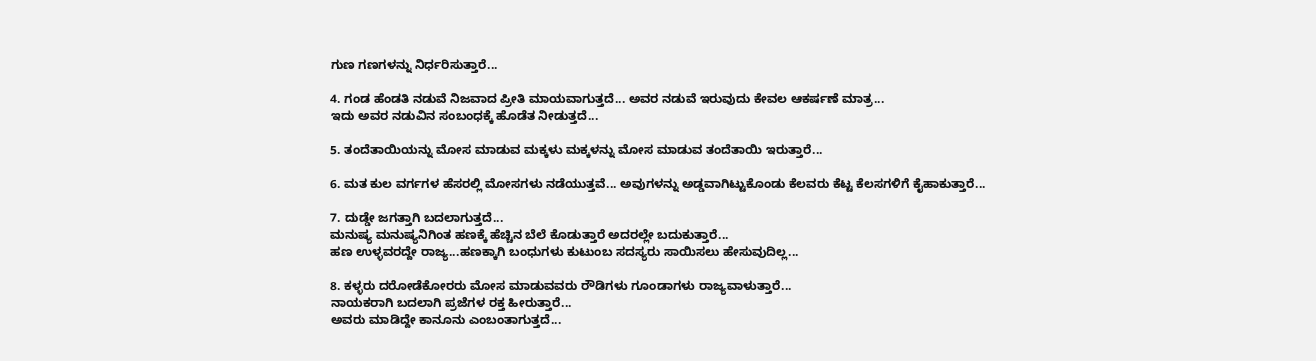ಗುಣ ಗಣಗಳನ್ನು ನಿರ್ಧರಿಸುತ್ತಾರೆ...

4. ಗಂಡ ಹೆಂಡತಿ ನಡುವೆ ನಿಜವಾದ ಪ್ರೀತಿ ಮಾಯವಾಗುತ್ತದೆ... ಅವರ ನಡುವೆ ಇರುವುದು ಕೇವಲ ಆಕರ್ಷಣೆ ಮಾತ್ರ...
ಇದು ಅವರ ನಡುವಿನ ಸಂಬಂಧಕ್ಕೆ ಹೊಡೆತ ನೀಡುತ್ತದೆ...

5. ತಂದೆತಾಯಿಯನ್ನು ಮೋಸ ಮಾಡುವ ಮಕ್ಕಳು ಮಕ್ಕಳನ್ನು ಮೋಸ ಮಾಡುವ ತಂದೆತಾಯಿ ಇರುತ್ತಾರೆ...

6. ಮತ ಕುಲ ವರ್ಗಗಳ ಹೆಸರಲ್ಲಿ ಮೋಸಗಳು ನಡೆಯುತ್ತವೆ... ಅವುಗಳನ್ನು ಅಡ್ಡವಾಗಿಟ್ಟುಕೊಂಡು ಕೆಲವರು ಕೆಟ್ಟ ಕೆಲಸಗಳಿಗೆ ಕೈಹಾಕುತ್ತಾರೆ...

7. ದುಡ್ಡೇ ಜಗತ್ತಾಗಿ ಬದಲಾಗುತ್ತದೆ...
ಮನುಷ್ಯ ಮನುಷ್ಯನಿಗಿಂತ ಹಣಕ್ಕೆ ಹೆಚ್ಚಿನ ಬೆಲೆ ಕೊಡುತ್ತಾರೆ ಅದರಲ್ಲೇ ಬದುಕುತ್ತಾರೆ...
ಹಣ ಉಳ್ಳವರದ್ದೇ ರಾಜ್ಯ...ಹಣಕ್ಕಾಗಿ ಬಂಧುಗಳು ಕುಟುಂಬ ಸದಸ್ಯರು ಸಾಯಿಸಲು ಹೇಸುವುದಿಲ್ಲ...

8. ಕಳ್ಳರು ದರೋಡೆಕೋರರು ಮೋಸ ಮಾಡುವವರು ರೌಡಿಗಳು ಗೂಂಡಾಗಳು ರಾಜ್ಯವಾಳುತ್ತಾರೆ...
ನಾಯಕರಾಗಿ ಬದಲಾಗಿ ಪ್ರಜೆಗಳ ರಕ್ತ ಹೀರುತ್ತಾರೆ...
ಅವರು ಮಾಡಿದ್ದೇ ಕಾನೂನು ಎಂಬಂತಾಗುತ್ತದೆ...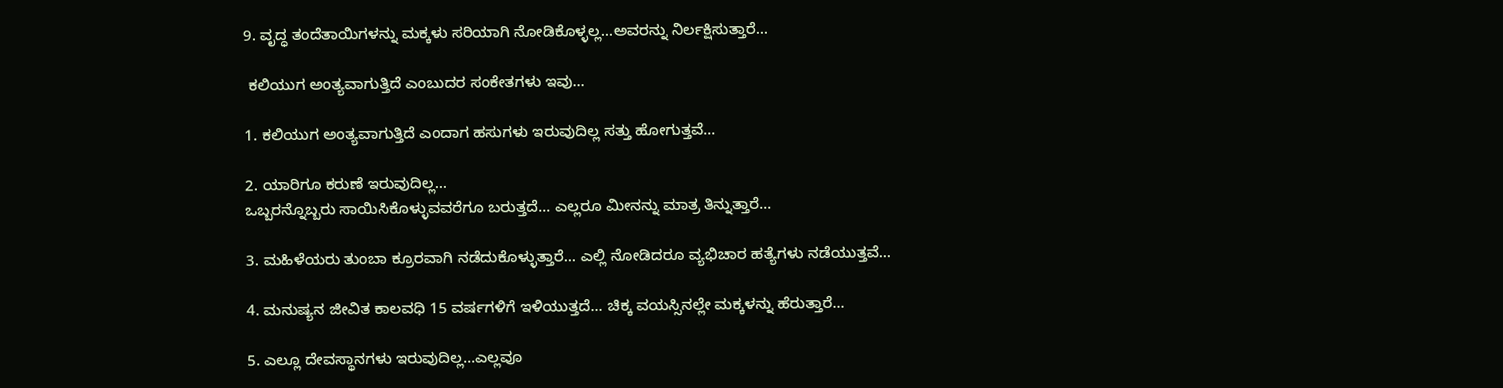9. ವೃದ್ಧ ತಂದೆತಾಯಿಗಳನ್ನು ಮಕ್ಕಳು ಸರಿಯಾಗಿ ನೋಡಿಕೊಳ್ಳಲ್ಲ...ಅವರನ್ನು ನಿರ್ಲಕ್ಷಿಸುತ್ತಾರೆ...

 ಕಲಿಯುಗ ಅಂತ್ಯವಾಗುತ್ತಿದೆ ಎಂಬುದರ ಸಂಕೇತಗಳು ಇವು...

1. ಕಲಿಯುಗ ಅಂತ್ಯವಾಗುತ್ತಿದೆ ಎಂದಾಗ ಹಸುಗಳು ಇರುವುದಿಲ್ಲ ಸತ್ತು ಹೋಗುತ್ತವೆ...

2. ಯಾರಿಗೂ ಕರುಣೆ ಇರುವುದಿಲ್ಲ...
ಒಬ್ಬರನ್ನೊಬ್ಬರು ಸಾಯಿಸಿಕೊಳ್ಳುವವರೆಗೂ ಬರುತ್ತದೆ... ಎಲ್ಲರೂ ಮೀನನ್ನು ಮಾತ್ರ ತಿನ್ನುತ್ತಾರೆ...

3. ಮಹಿಳೆಯರು ತುಂಬಾ ಕ್ರೂರವಾಗಿ ನಡೆದುಕೊಳ್ಳುತ್ತಾರೆ... ಎಲ್ಲಿ ನೋಡಿದರೂ ವ್ಯಭಿಚಾರ ಹತ್ಯೆಗಳು ನಡೆಯುತ್ತವೆ...

4. ಮನುಷ್ಯನ ಜೀವಿತ ಕಾಲವಧಿ 15 ವರ್ಷಗಳಿಗೆ ಇಳಿಯುತ್ತದೆ... ಚಿಕ್ಕ ವಯಸ್ಸಿನಲ್ಲೇ ಮಕ್ಕಳನ್ನು ಹೆರುತ್ತಾರೆ...

5. ಎಲ್ಲೂ ದೇವಸ್ಥಾನಗಳು ಇರುವುದಿಲ್ಲ...ಎಲ್ಲವೂ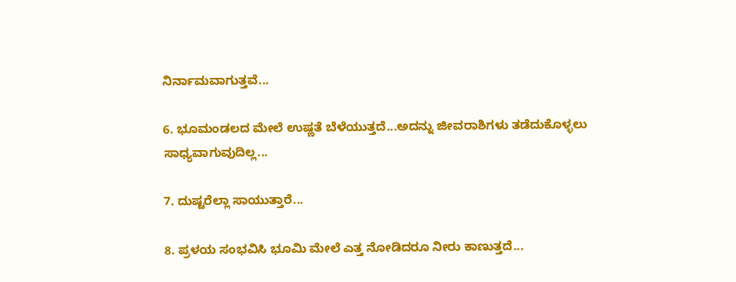ನಿರ್ನಾಮವಾಗುತ್ತವೆ...

6. ಭೂಮಂಡಲದ ಮೇಲೆ ಉಷ್ಣತೆ ಬೆಳೆಯುತ್ತದೆ...ಅದನ್ನು ಜೀವರಾಶಿಗಳು ತಡೆದುಕೊಳ್ಳಲು ಸಾಧ್ಯವಾಗುವುದಿಲ್ಲ...

7. ದುಷ್ಟರೆಲ್ಲಾ ಸಾಯುತ್ತಾರೆ...

8. ಪ್ರಳಯ ಸಂಭವಿಸಿ ಭೂಮಿ ಮೇಲೆ ಎತ್ತ ನೋಡಿದರೂ ನೀರು ಕಾಣುತ್ತದೆ...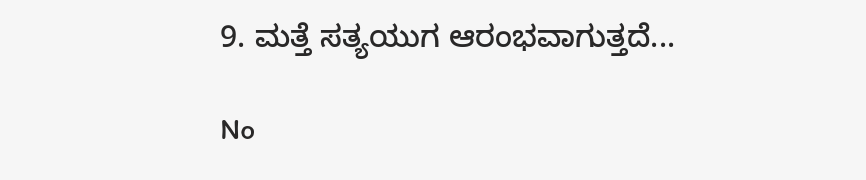9. ಮತ್ತೆ ಸತ್ಯಯುಗ ಆರಂಭವಾಗುತ್ತದೆ...

No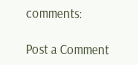comments:

Post a Comment